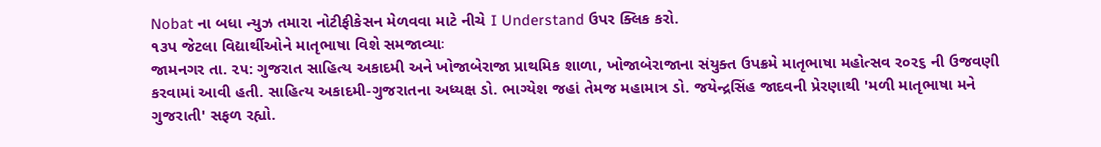Nobat ના બધા ન્યુઝ તમારા નોટીફીકેસન મેળવવા માટે નીચે I Understand ઉપર ક્લિક કરો.
૧૩પ જેટલા વિદ્યાર્થીઓને માતૃભાષા વિશે સમજાવ્યાઃ
જામનગર તા. ૨૫: ગુજરાત સાહિત્ય અકાદમી અને ખોજાબેરાજા પ્રાથમિક શાળા, ખોજાબેરાજાના સંયુક્ત ઉપક્રમે માતૃભાષા મહોત્સવ ર૦ર૬ ની ઉજવણી કરવામાં આવી હતી. સાહિત્ય અકાદમી-ગુજરાતના અધ્યક્ષ ડો. ભાગ્યેશ જહાં તેમજ મહામાત્ર ડો. જયેન્દ્રસિંહ જાદવની પ્રેરણાથી 'મળી માતૃભાષા મને ગુજરાતી' સફળ રહ્યો.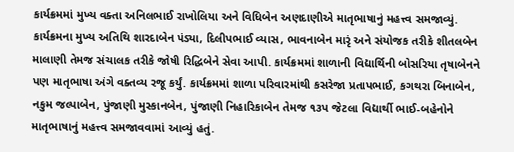કાર્યક્રમમાં મુખ્ય વક્તા અનિલભાઈ રાખોલિયા અને વિધિબેન અણદાણીએ માતૃભાષાનું મહત્ત્વ સમજાવ્યું.
કાર્યક્રમના મુખ્ય અતિથિ શારદાબેન ૫ંડ્યા, દિલીપભાઈ વ્યાસ, ભાવનાબેન મારૃં અને સંયોજક તરીકે શીતલબેન માલાણી તેમજ સંચાલક તરીકે જોષી રિદ્ધિબેને સેવા આપી. કાર્યક્રમમાં શાળાની વિદ્યાર્થિની બોસરિયા તૃષાબેનને પણ માતૃભાષા અંગે વક્તવ્ય રજૂ કર્યું. કાર્યક્રમમાં શાળા પરિવારમાંથી કસરેજા પ્રતાપભાઈ, કગથરા બિનાબેન, નકુમ જલ્પાબેન, પુંજાણી મુસ્કાનબેન, પુંજાણી નિહારિકાબેન તેમજ ૧૩પ જેટલા વિદ્યાર્થી ભાઈ-બહેનોને માતૃભાષાનું મહત્ત્વ સમજાવવામાં આવ્યું હતું.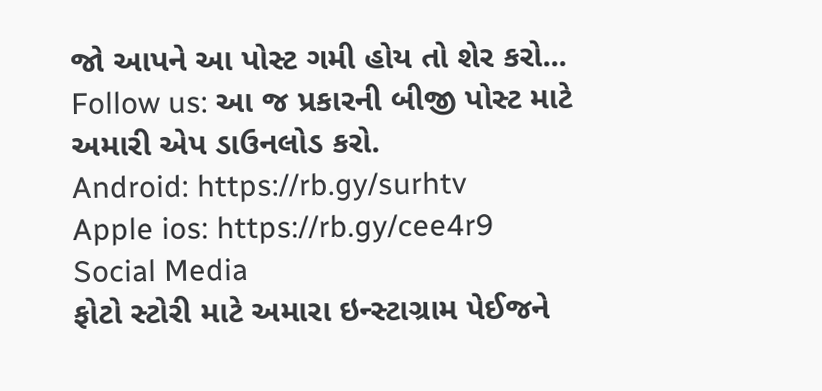જો આપને આ પોસ્ટ ગમી હોય તો શેર કરો...
Follow us: આ જ પ્રકારની બીજી પોસ્ટ માટે અમારી એપ ડાઉનલોડ કરો.
Android: https://rb.gy/surhtv
Apple ios: https://rb.gy/cee4r9
Social Media
ફોટો સ્ટોરી માટે અમારા ઇન્સ્ટાગ્રામ પેઈજને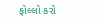ફોલ્લો કરો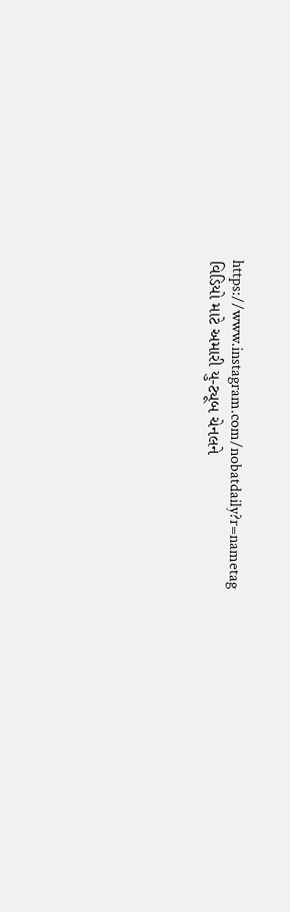https://www.instagram.com/nobatdaily?r=nametag
વિડિયો માટે અમારી યુ-ટ્યૂબ ચેનલને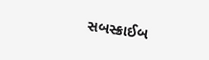સબસ્ક્રાઈબ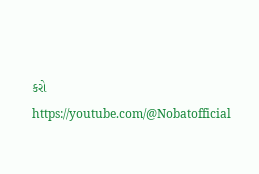કરો
https://youtube.com/@Nobatofficial